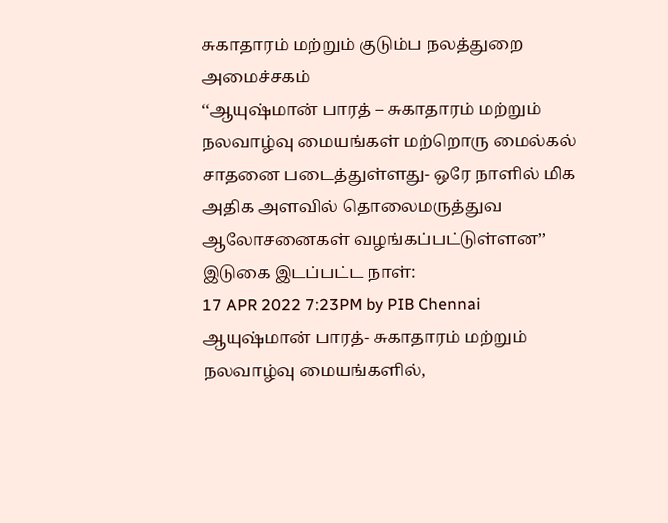சுகாதாரம் மற்றும் குடும்ப நலத்துறை அமைச்சகம்
‘‘ஆயுஷ்மான் பாரத் – சுகாதாரம் மற்றும் நலவாழ்வு மையங்கள் மற்றொரு மைல்கல் சாதனை படைத்துள்ளது- ஒரே நாளில் மிக அதிக அளவில் தொலைமருத்துவ ஆலோசனைகள் வழங்கப்பட்டுள்ளன’’
இடுகை இடப்பட்ட நாள்:
17 APR 2022 7:23PM by PIB Chennai
ஆயுஷ்மான் பாரத்- சுகாதாரம் மற்றும் நலவாழ்வு மையங்களில்,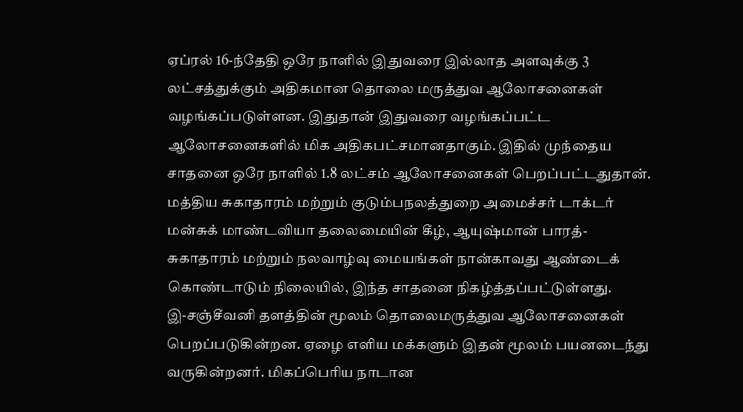ஏப்ரல் 16-ந்தேதி ஒரே நாளில் இதுவரை இல்லாத அளவுக்கு 3 லட்சத்துக்கும் அதிகமான தொலை மருத்துவ ஆலோசனைகள் வழங்கப்படுள்ளன. இதுதான் இதுவரை வழங்கப்பட்ட ஆலோசனைகளில் மிக அதிகபட்சமானதாகும். இதில் முந்தைய சாதனை ஒரே நாளில் 1.8 லட்சம் ஆலோசனைகள் பெறப்பட்டதுதான். மத்திய சுகாதாரம் மற்றும் குடும்பநலத்துறை அமைச்சர் டாக்டர் மன்சுக் மாண்டவியா தலைமையின் கீழ், ஆயுஷ்மான் பாரத்- சுகாதாரம் மற்றும் நலவாழ்வு மையங்கள் நான்காவது ஆண்டைக் கொண்டாடும் நிலையில், இந்த சாதனை நிகழ்த்தப்பட்டுள்ளது.
இ-சஞ்சீவனி தளத்தின் மூலம் தொலைமருத்துவ ஆலோசனைகள் பெறப்படுகின்றன. ஏழை எளிய மக்களும் இதன் மூலம் பயனடைந்து வருகின்றனர். மிகப்பெரிய நாடான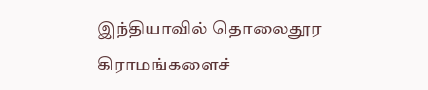இந்தியாவில் தொலைதூர கிராமங்களைச்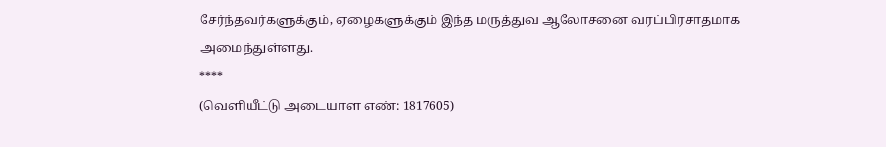சேர்ந்தவர்களுக்கும், ஏழைகளுக்கும் இந்த மருத்துவ ஆலோசனை வரப்பிரசாதமாக அமைந்துள்ளது.
****
(வெளியீட்டு அடையாள எண்: 1817605)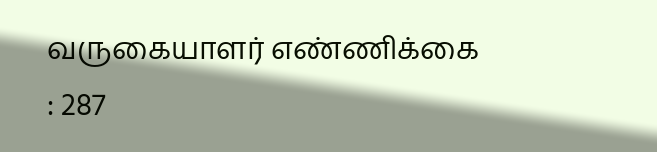வருகையாளர் எண்ணிக்கை : 287